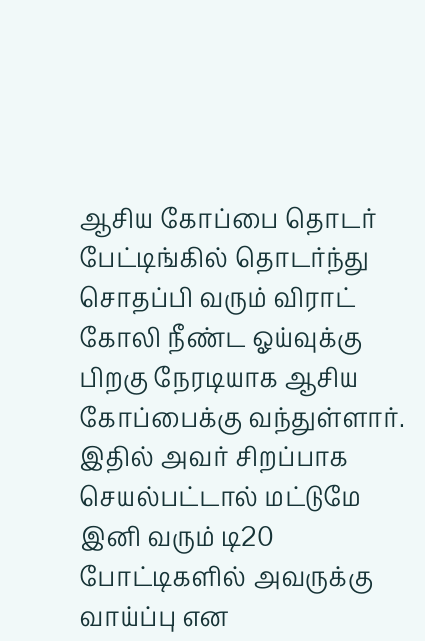ஆசிய கோப்பை தொடர்
பேட்டிங்கில் தொடர்ந்து சொதப்பி வரும் விராட் கோலி நீண்ட ஓய்வுக்கு பிறகு நேரடியாக ஆசிய கோப்பைக்கு வந்துள்ளார். இதில் அவர் சிறப்பாக செயல்பட்டால் மட்டுமே இனி வரும் டி20 போட்டிகளில் அவருக்கு வாய்ப்பு என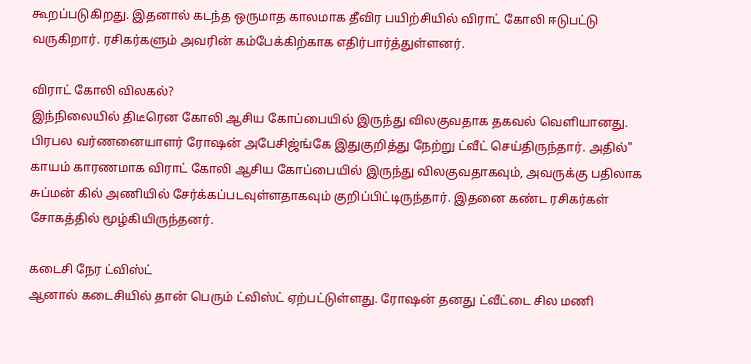கூறப்படுகிறது. இதனால் கடந்த ஒருமாத காலமாக தீவிர பயிற்சியில் விராட் கோலி ஈடுபட்டு வருகிறார். ரசிகர்களும் அவரின் கம்பேக்கிற்காக எதிர்பார்த்துள்ளனர்.

விராட் கோலி விலகல்?
இந்நிலையில் திடீரென கோலி ஆசிய கோப்பையில் இருந்து விலகுவதாக தகவல் வெளியானது. பிரபல வர்ணனையாளர் ரோஷன் அபேசிஜ்ங்கே இதுகுறித்து நேற்று ட்வீட் செய்திருந்தார். அதில்" காயம் காரணமாக விராட் கோலி ஆசிய கோப்பையில் இருந்து விலகுவதாகவும், அவருக்கு பதிலாக சுப்மன் கில் அணியில் சேர்க்கப்படவுள்ளதாகவும் குறிப்பிட்டிருந்தார். இதனை கண்ட ரசிகர்கள் சோகத்தில் மூழ்கியிருந்தனர்.

கடைசி நேர ட்விஸ்ட்
ஆனால் கடைசியில் தான் பெரும் ட்விஸ்ட் ஏற்பட்டுள்ளது. ரோஷன் தனது ட்வீட்டை சில மணி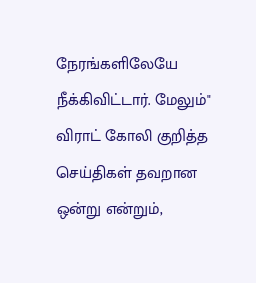நேரங்களிலேயே நீக்கிவிட்டார். மேலும்" விராட் கோலி குறித்த செய்திகள் தவறான ஒன்று என்றும்,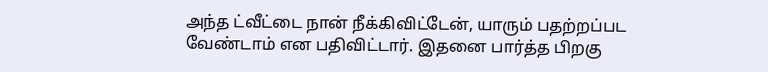அந்த ட்வீட்டை நான் நீக்கிவிட்டேன், யாரும் பதற்றப்பட வேண்டாம் என பதிவிட்டார். இதனை பார்த்த பிறகு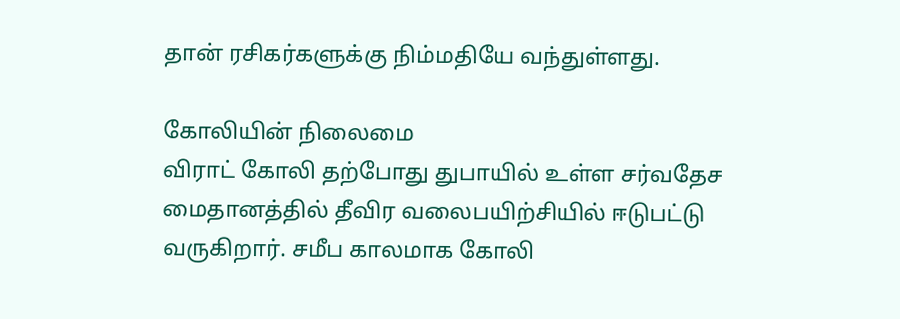தான் ரசிகர்களுக்கு நிம்மதியே வந்துள்ளது.

கோலியின் நிலைமை
விராட் கோலி தற்போது துபாயில் உள்ள சர்வதேச மைதானத்தில் தீவிர வலைபயிற்சியில் ஈடுபட்டு வருகிறார். சமீப காலமாக கோலி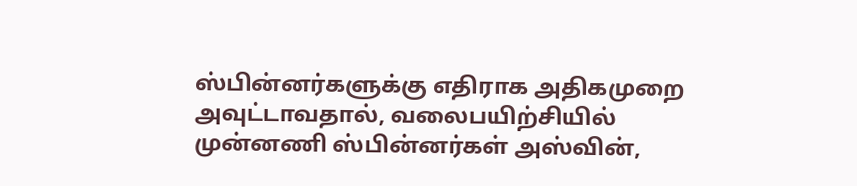ஸ்பின்னர்களுக்கு எதிராக அதிகமுறை அவுட்டாவதால், வலைபயிற்சியில் முன்னணி ஸ்பின்னர்கள் அஸ்வின்,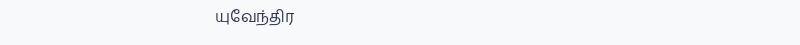யுவேந்திர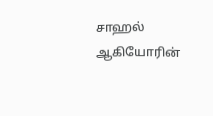சாஹல் ஆகியோரின்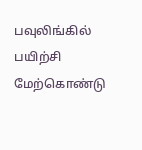பவுலிங்கில் பயிற்சி மேற்கொண்டு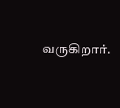வருகிறார்.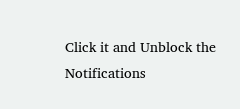Click it and Unblock the Notifications